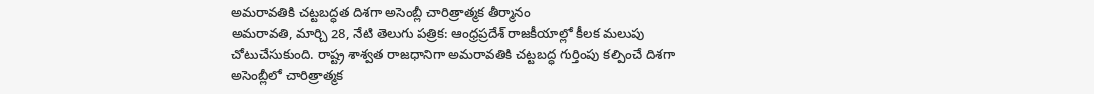అమరావతికి చట్టబద్ధత దిశగా అసెంబ్లీ చారిత్రాత్మక తీర్మానం
అమరావతి, మార్చి 28, నేటి తెలుగు పత్రిక: ఆంధ్రప్రదేశ్ రాజకీయాల్లో కీలక మలుపు చోటుచేసుకుంది. రాష్ట్ర శాశ్వత రాజధానిగా అమరావతికి చట్టబద్ధ గుర్తింపు కల్పించే దిశగా అసెంబ్లీలో చారిత్రాత్మక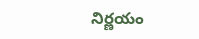నిర్ణయం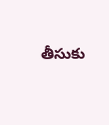తీసుకు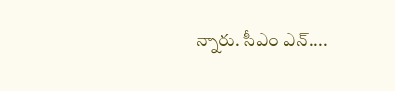న్నారు. సీఎం ఎన్....